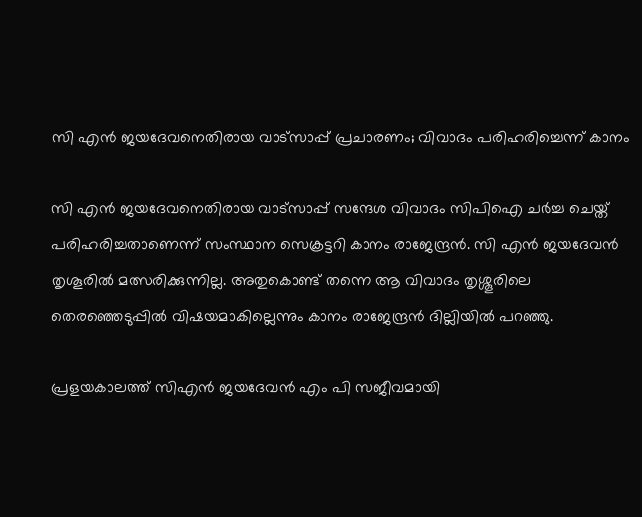സി എന്‍ ജയദേവനെതിരായ വാട്സാപ്പ് പ്രചാരണം; വിവാദം പരിഹരിച്ചെന്ന് കാനം

സി എന്‍ ജയദേവനെതിരായ വാട്സാപ്പ് സന്ദേശ വിവാദം സിപിഐ ചര്‍ച്ച ചെയ്ത് പരിഹരിച്ചതാണെന്ന് സംസ്ഥാന സെക്രട്ടറി കാനം രാജേന്ദ്രന്‍. സി എന്‍ ജയദേവന്‍ തൃശൂരില്‍ മത്സരിക്കുന്നില്ല. അതുകൊണ്ട് തന്നെ ആ വിവാദം തൃശ്ശൂരിലെ തെരഞ്ഞെടുപ്പില്‍ വിഷയമാകില്ലെന്നും കാനം രാജേന്ദ്രന്‍ ദില്ലിയില്‍ പറഞ്ഞു.

പ്രളയകാലത്ത് സിഎന്‍ ജയദേവന്‍ എം പി സജീവമായി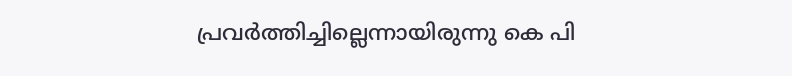പ്രവര്‍ത്തിച്ചില്ലെന്നായിരുന്നു കെ പി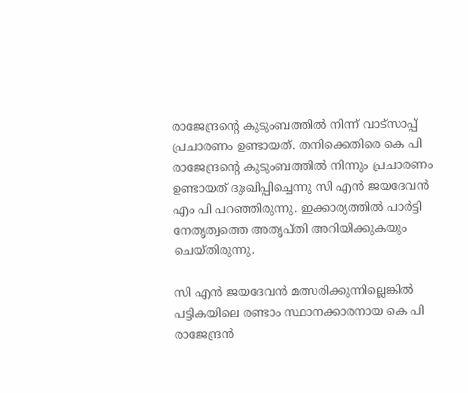രാജേന്ദ്രന്‍റെ കുടുംബത്തില്‍ നിന്ന് വാട്സാപ്പ് പ്രചാരണം ഉണ്ടായത്. തനിക്കെതിരെ കെ പി രാജേന്ദ്രന്‍റെ കുടുംബത്തില്‍ നിന്നും പ്രചാരണം ഉണ്ടായത് ദുഃഖിപ്പിച്ചെന്നു സി എന്‍ ജയദേവന്‍ എം പി പറഞ്ഞിരുന്നു. ഇക്കാര്യത്തില്‍ പാര്‍ട്ടി നേതൃത്വത്തെ അതൃപ്തി അറിയിക്കുകയും ചെയ്തിരുന്നു.

സി എന്‍ ജയദേവന്‍ മത്സരിക്കുന്നില്ലെങ്കില്‍ പട്ടികയിലെ രണ്ടാം സ്ഥാനക്കാരനായ കെ പി രാജേന്ദ്രന്‍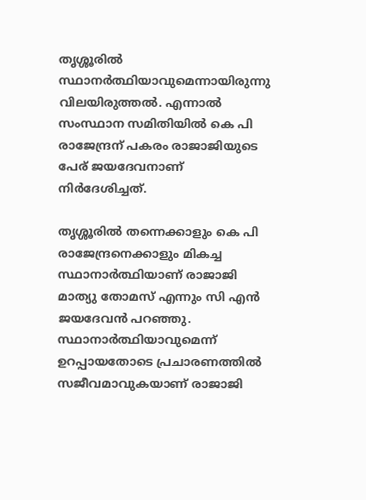തൃശ്ശൂരില്‍ സ്ഥാനര്‍ത്ഥിയാവുമെന്നായിരുന്നു വിലയിരുത്തല്‍. എന്നാല്‍ സംസ്ഥാന സമിതിയില്‍ കെ പി രാജേന്ദ്രന് പകരം രാജാജിയുടെ പേര് ജയദേവനാണ് നിര്‍ദേശിച്ചത്.

തൃശ്ശൂരില്‍ തന്നെക്കാളും കെ പി രാജേന്ദ്രനെക്കാളും മികച്ച സ്ഥാനാര്‍ത്ഥിയാണ് രാജാജി മാത്യു തോമസ് എന്നും സി എന്‍ ജയദേവന്‍ പറഞ്ഞു. സ്ഥാനാര്‍ത്ഥിയാവുമെന്ന് ഉറപ്പായതോടെ പ്രചാരണത്തില്‍ സജീവമാവുകയാണ് രാജാജി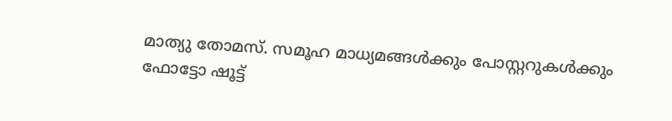മാത്യു തോമസ്. സമൂഹ മാധ്യമങ്ങള്‍ക്കും പോസ്റ്ററുകള്‍ക്കും ഫോട്ടോ ഷൂട്ട്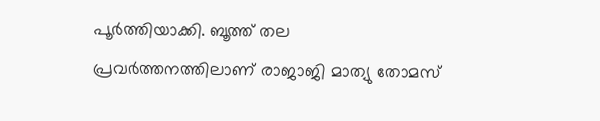പൂര്‍ത്തിയാക്കി. ബൂത്ത് തല പ്രവര്‍ത്തനത്തിലാണ് രാജാജി മാത്യു തോമസ്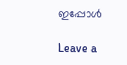ഇപ്പോള്‍

Leave a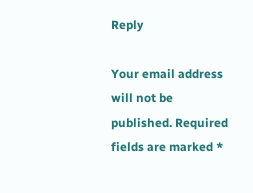Reply

Your email address will not be published. Required fields are marked *